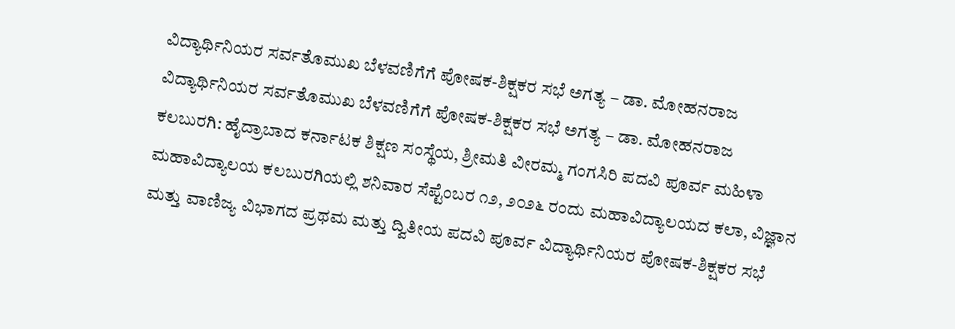ವಿದ್ಯಾರ್ಥಿನಿಯರ ಸರ್ವತೊಮುಖ ಬೆಳವಣಿಗೆಗೆ ಪೋಷಕ-ಶಿಕ್ಷಕರ ಸಭೆ ಅಗತ್ಯ – ಡಾ. ಮೋಹನರಾಜ
ವಿದ್ಯಾರ್ಥಿನಿಯರ ಸರ್ವತೊಮುಖ ಬೆಳವಣಿಗೆಗೆ ಪೋಷಕ-ಶಿಕ್ಷಕರ ಸಭೆ ಅಗತ್ಯ – ಡಾ. ಮೋಹನರಾಜ
ಕಲಬುರಗಿ: ಹೈದ್ರಾಬಾದ ಕರ್ನಾಟಕ ಶಿಕ್ಷಣ ಸಂಸ್ಥೆಯ, ಶ್ರೀಮತಿ ವೀರಮ್ಮ ಗಂಗಸಿರಿ ಪದವಿ ಪೂರ್ವ ಮಹಿಳಾ ಮಹಾವಿದ್ಯಾಲಯ ಕಲಬುರಗಿಯಲ್ಲಿ ಶನಿವಾರ ಸೆಪ್ಟೆಂಬರ ೧೨, ೨೦೨೬ ರಂದು ಮಹಾವಿದ್ಯಾಲಯದ ಕಲಾ, ವಿಜ್ಞಾನ ಮತ್ತು ವಾಣಿಜ್ಯ ವಿಭಾಗದ ಪ್ರಥಮ ಮತ್ತು ದ್ವಿತೀಯ ಪದವಿ ಪೂರ್ವ ವಿದ್ಯಾರ್ಥಿನಿಯರ ಪೋಷಕ-ಶಿಕ್ಷಕರ ಸಭೆ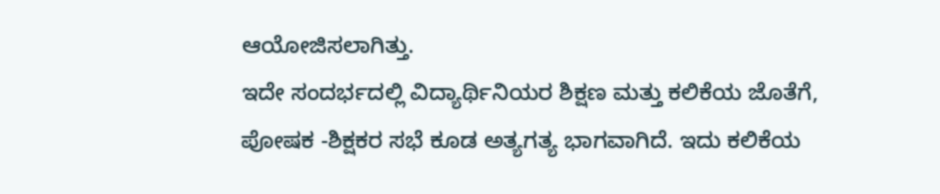ಆಯೋಜಿಸಲಾಗಿತ್ತು.
ಇದೇ ಸಂದರ್ಭದಲ್ಲಿ ವಿದ್ಯಾರ್ಥಿನಿಯರ ಶಿಕ್ಷಣ ಮತ್ತು ಕಲಿಕೆಯ ಜೊತೆಗೆ, ಪೋಷಕ -ಶಿಕ್ಷಕರ ಸಭೆ ಕೂಡ ಅತ್ಯಗತ್ಯ ಭಾಗವಾಗಿದೆ. ಇದು ಕಲಿಕೆಯ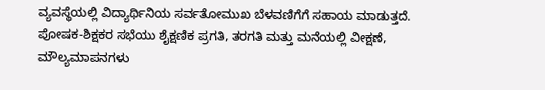ವ್ಯವಸ್ಥೆಯಲ್ಲಿ ವಿದ್ಯಾರ್ಥಿನಿಯ ಸರ್ವತೋಮುಖ ಬೆಳವಣಿಗೆಗೆ ಸಹಾಯ ಮಾಡುತ್ತದೆ. ಪೋಷಕ-ಶಿಕ್ಷಕರ ಸಭೆಯು ಶೈಕ್ಷಣಿಕ ಪ್ರಗತಿ, ತರಗತಿ ಮತ್ತು ಮನೆಯಲ್ಲಿ ವೀಕ್ಷಣೆ, ಮೌಲ್ಯಮಾಪನಗಳು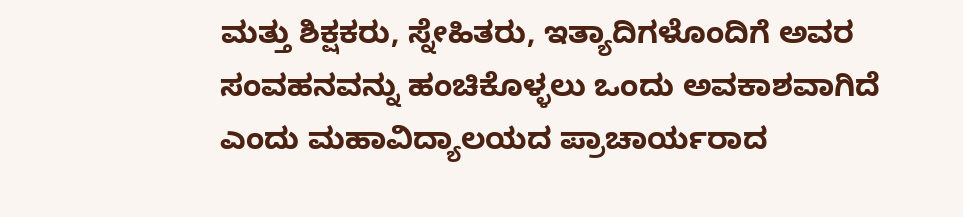ಮತ್ತು ಶಿಕ್ಷಕರು, ಸ್ನೇಹಿತರು, ಇತ್ಯಾದಿಗಳೊಂದಿಗೆ ಅವರ ಸಂವಹನವನ್ನು ಹಂಚಿಕೊಳ್ಳಲು ಒಂದು ಅವಕಾಶವಾಗಿದೆ ಎಂದು ಮಹಾವಿದ್ಯಾಲಯದ ಪ್ರಾಚಾರ್ಯರಾದ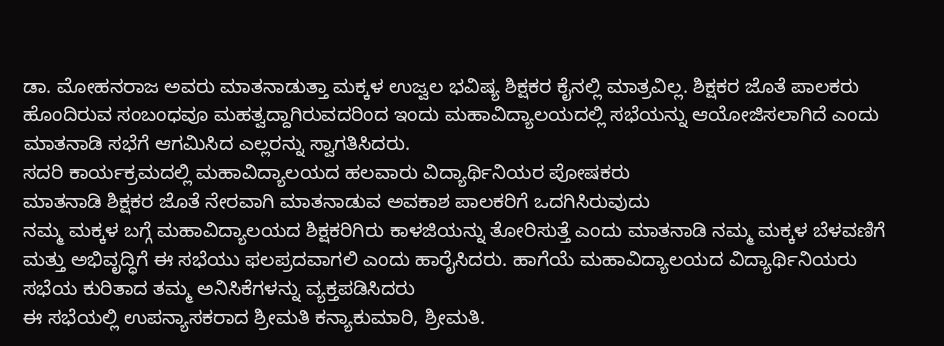ಡಾ. ಮೋಹನರಾಜ ಅವರು ಮಾತನಾಡುತ್ತಾ ಮಕ್ಕಳ ಉಜ್ವಲ ಭವಿಷ್ಯ ಶಿಕ್ಷಕರ ಕೈನಲ್ಲಿ ಮಾತ್ರವಿಲ್ಲ. ಶಿಕ್ಷಕರ ಜೊತೆ ಪಾಲಕರು ಹೊಂದಿರುವ ಸಂಬಂಧವೂ ಮಹತ್ವದ್ದಾಗಿರುವದರಿಂದ ಇಂದು ಮಹಾವಿದ್ಯಾಲಯದಲ್ಲಿ ಸಭೆಯನ್ನು ಆಯೋಜಿಸಲಾಗಿದೆ ಎಂದು ಮಾತನಾಡಿ ಸಭೆಗೆ ಆಗಮಿಸಿದ ಎಲ್ಲರನ್ನು ಸ್ವಾಗತಿಸಿದರು.
ಸದರಿ ಕಾರ್ಯಕ್ರಮದಲ್ಲಿ ಮಹಾವಿದ್ಯಾಲಯದ ಹಲವಾರು ವಿದ್ಯಾರ್ಥಿನಿಯರ ಪೋಷಕರು
ಮಾತನಾಡಿ ಶಿಕ್ಷಕರ ಜೊತೆ ನೇರವಾಗಿ ಮಾತನಾಡುವ ಅವಕಾಶ ಪಾಲಕರಿಗೆ ಒದಗಿಸಿರುವುದು
ನಮ್ಮ ಮಕ್ಕಳ ಬಗ್ಗೆ ಮಹಾವಿದ್ಯಾಲಯದ ಶಿಕ್ಷಕರಿಗಿರು ಕಾಳಜಿಯನ್ನು ತೋರಿಸುತ್ತೆ ಎಂದು ಮಾತನಾಡಿ ನಮ್ಮ ಮಕ್ಕಳ ಬೆಳವಣಿಗೆ ಮತ್ತು ಅಭಿವೃದ್ಧಿಗೆ ಈ ಸಭೆಯು ಫಲಪ್ರದವಾಗಲಿ ಎಂದು ಹಾರೈಸಿದರು. ಹಾಗೆಯೆ ಮಹಾವಿದ್ಯಾಲಯದ ವಿದ್ಯಾರ್ಥಿನಿಯರು ಸಭೆಯ ಕುರಿತಾದ ತಮ್ಮ ಅನಿಸಿಕೆಗಳನ್ನು ವ್ಯಕ್ತಪಡಿಸಿದರು
ಈ ಸಭೆಯಲ್ಲಿ ಉಪನ್ಯಾಸಕರಾದ ಶ್ರೀಮತಿ ಕನ್ಯಾಕುಮಾರಿ, ಶ್ರೀಮತಿ.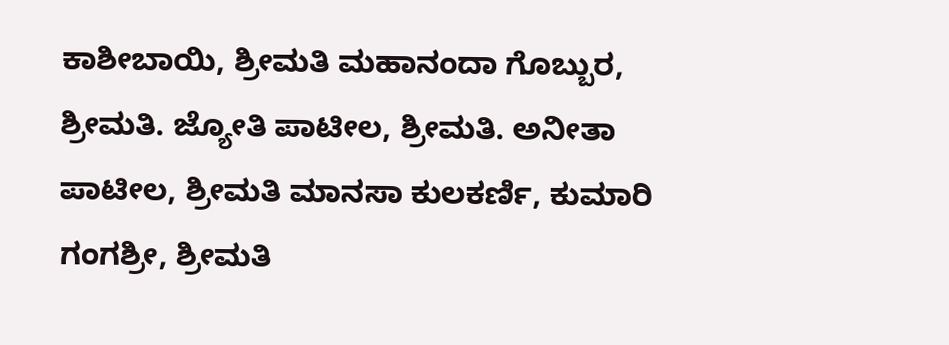ಕಾಶೀಬಾಯಿ, ಶ್ರೀಮತಿ ಮಹಾನಂದಾ ಗೊಬ್ಬುರ, ಶ್ರೀಮತಿ. ಜ್ಯೋತಿ ಪಾಟೀಲ, ಶ್ರೀಮತಿ. ಅನೀತಾ ಪಾಟೀಲ, ಶ್ರೀಮತಿ ಮಾನಸಾ ಕುಲಕರ್ಣಿ, ಕುಮಾರಿ ಗಂಗಶ್ರೀ, ಶ್ರೀಮತಿ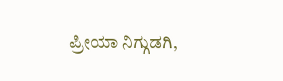ಪ್ರೀಯಾ ನಿಗ್ಗುಡಗಿ,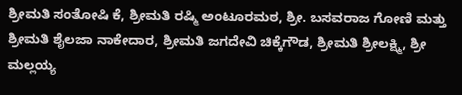ಶ್ರೀಮತಿ ಸಂತೋಷಿ ಕೆ, ಶ್ರೀಮತಿ ರಷ್ಮಿ ಅಂಟೂರಮಠ, ಶ್ರೀ. ಬಸವರಾಜ ಗೋಣಿ ಮತ್ತು ಶ್ರೀಮತಿ ಶೈಲಜಾ ನಾಕೇದಾರ, ಶ್ರೀಮತಿ ಜಗದೇವಿ ಚಿಕ್ಕೆಗೌಡ, ಶ್ರೀಮತಿ ಶ್ರೀಲಕ್ಷ್ಮಿ, ಶ್ರೀ ಮಲ್ಲಯ್ಯ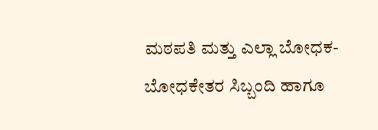ಮಠಪತಿ ಮತ್ತು ಎಲ್ಲಾ ಬೋಧಕ-ಬೋಧಕೇತರ ಸಿಬ್ಬಂದಿ ಹಾಗೂ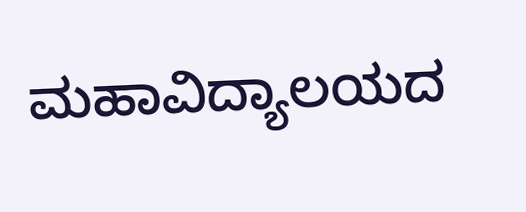ಮಹಾವಿದ್ಯಾಲಯದ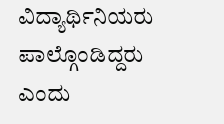ವಿದ್ಯಾರ್ಥಿನಿಯರು ಪಾಲ್ಗೊಂಡಿದ್ದರು ಎಂದು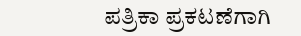ಪತ್ರಿಕಾ ಪ್ರಕಟಣೆಗಾಗಿ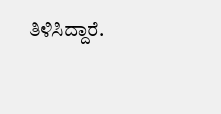ತಿಳಿಸಿದ್ದಾರೆ.